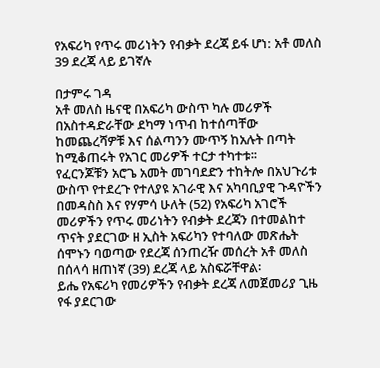የአፍሪካ የጥሩ መሪነትን የብቃት ደረጃ ይፋ ሆነ: አቶ መለስ 39 ደረጃ ላይ ይገኛሉ

በታምሩ ገዳ
አቶ መለስ ዜናዊ በአፍሪካ ውስጥ ካሉ መሪዎች በአስተዳድራቸው ደካማ ነጥብ ከተሰጣቸው ከመጨረሻዎቹ እና ሰልጣንን ሙጥኝ ከአሉት በጣት ከሚቆጠሩት የአገር መሪዎች ተርታ ተካተቱ፡፡
የፈርንጆቹን አሮጌ አመት መገባደድን ተከትሎ በአህጉሪቱ ውስጥ የተደረጉ የተለያዩ አገራዊ እና አካባቢያዊ ጉዳዮችን በመዳስስ እና የሃምሳ ሁለት (52) የአፍሪካ አገሮች መሪዎችን የጥሩ መሪነትን የብቃት ደረጃን በተመልከተ ጥናት ያደርገው ዘ ኢስት አፍሪካን የተባለው መጽሔት ሰሞኑን ባወጣው የደረጃ ሰንጠረዥ መሰረት አቶ መለስ በሰላሳ ዘጠነኛ (39) ደረጃ ላይ አስፍሯቸዋል፡
ይሔ የአፍሪካ የመሪዎችን የብቃት ደረጃ ለመጀመሪያ ጊዜ የፋ ያደርገው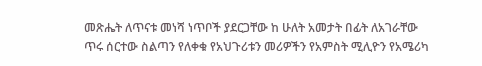መጽሔት ለጥናቱ መነሻ ነጥቦች ያደርጋቸው ከ ሁለት አመታት በፊት ለአገራቸው ጥሩ ሰርተው ስልጣን የለቀቁ የአህጉሪቱን መሪዎችን የአምስት ሚሊዮን የአሜሪካ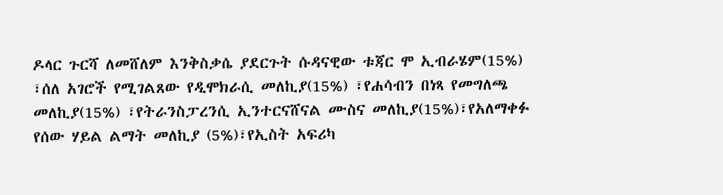ዶላር ጉርሻ ለመሸለም እንቅስቃሴ ያደርጉት ሱዳናዊው ቱጃር ሞ ኢብራሄም(15%) ፣ሰለ አገሮች የሚገልጸው የዲሞክራሲ መለኪያ(15%) ፣የሐሳብን በነጻ የመግለጫ መለኪያ(15%) ፣የትራንስፓረንሲ ኢንተርናሸናል ሙስና መለኪያ(15%)፣የአለማቀፉ የሰው ሃይል ልማት መለኪያ (5%)፣የኢስት አፍሪካ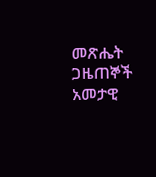መጽሔት ጋዜጠኞች አመታዊ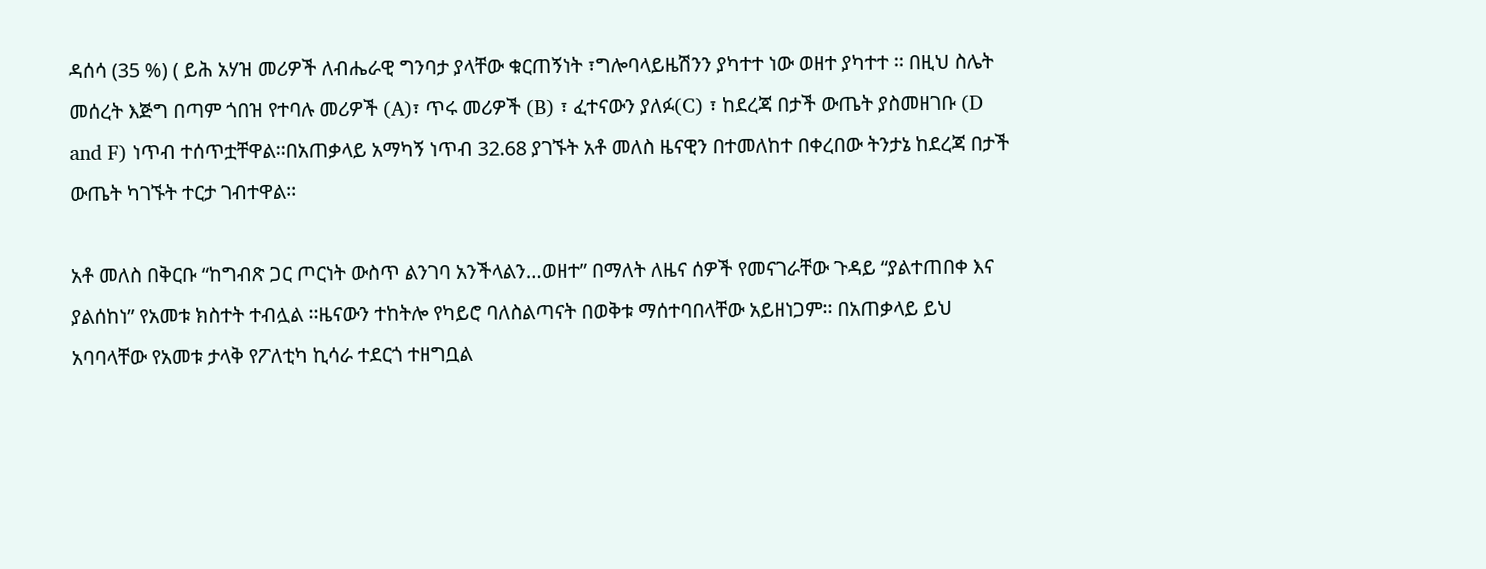ዳሰሳ (35 %) ( ይሕ አሃዝ መሪዎች ለብሔራዊ ግንባታ ያላቸው ቁርጠኝነት ፣ግሎባላይዜሽንን ያካተተ ነው ወዘተ ያካተተ ፡፡ በዚህ ስሌት መሰረት እጅግ በጣም ጎበዝ የተባሉ መሪዎች (A)፣ ጥሩ መሪዎች (B) ፣ ፈተናውን ያለፉ(C) ፣ ከደረጃ በታች ውጤት ያስመዘገቡ (D and F) ነጥብ ተሰጥቷቸዋል፡፡በአጠቃላይ አማካኝ ነጥብ 32.68 ያገኙት አቶ መለስ ዜናዊን በተመለከተ በቀረበው ትንታኔ ከደረጃ በታች ውጤት ካገኙት ተርታ ገብተዋል፡፡

አቶ መለስ በቅርቡ “ከግብጽ ጋር ጦርነት ውስጥ ልንገባ አንችላልን…ወዘተ” በማለት ለዜና ሰዎች የመናገራቸው ጉዳይ “ያልተጠበቀ እና ያልሰከነ” የአመቱ ክስተት ተብሏል ፡፡ዜናውን ተከትሎ የካይሮ ባለስልጣናት በወቅቱ ማሰተባበላቸው አይዘነጋም፡፡ በአጠቃላይ ይህ አባባላቸው የአመቱ ታላቅ የፖለቲካ ኪሳራ ተደርጎ ተዘግቧል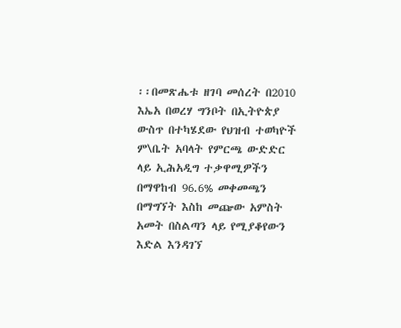፡፡በመጽሔቱ ዘገባ መሰረት በ2010 እኤአ በወረሃ ግንቦት በኢትዮጵያ ውስጥ በተካሄደው የህዝብ ተወካዮች ም\ቤት አባላት የምርጫ ውድድር ላይ ኢሕአዲግ ተቃዋሚዎችን በማዋከብ 96.6% መቀመጫን በማግኘት እስከ መጬው አምስት አመት በስልጣን ላይ የሚያቆየውን እድል እንዳገኘ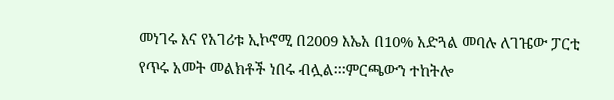መነገሩ እና የአገሪቱ ኢኮኖሚ በ2009 እኤአ በ10% አድጓል መባሉ ለገዤው ፓርቲ የጥሩ አመት መልክቶች ነበሩ ብሏል፡፡፡ምርጫውን ተከትሎ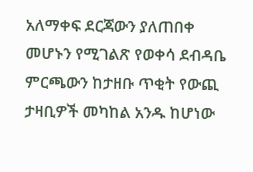አለማቀፍ ደርጃውን ያለጠበቀ መሆኑን የሚገልጽ የወቀሳ ደብዳቤ ምርጫውን ከታዘቡ ጥቂት የውጪ ታዛቢዎች መካከል አንዱ ከሆነው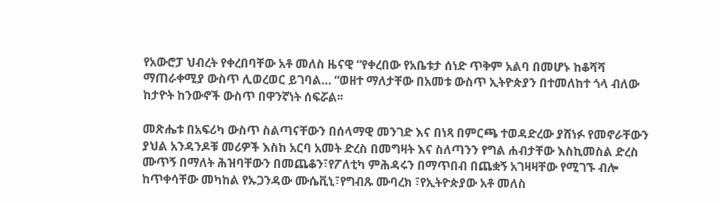የአውሮፓ ህብረት የቀረበባቸው አቶ መለስ ዜናዊ “የቀረበው የአቤቱታ ሰነድ ጥቅም አልባ በመሆኑ ከቆሻሻ ማጠራቀሚያ ውስጥ ሊወረወር ይገባል… “ወዘተ ማለታቸው በአመቱ ውስጥ ኢትዮጵያን በተመለከተ ጎላ ብለው ከታዮት ከንውኖች ውስጥ በዋንኛነት ሰፍሯል፡፡

መጽሔቱ በአፍሪካ ውስጥ ስልጣናቸውን በሰላማዊ መንገድ እና በነጻ በምርጫ ተወዳድረው ያሸነፉ የመኖራቸውን ያህል አንዳንዶቹ መሪዎች እስከ አርባ አመት ድረስ በመግዛት እና ስለጣንን የግል ሐብታቸው እስኪመስል ድረስ ሙጥኝ በማለት ሕዝባቸውን በመጨቆን፣የፖለቲካ ምሕዳሩን በማጥበብ በጨቋኝ አገዛዛቸው የሚገኙ ብሎ ከጥቀሳቸው መካከል የኡጋንዳው ሙሴቪኒ፣የግብጹ ሙባረክ ፣የኢትዮጵያው አቶ መለስ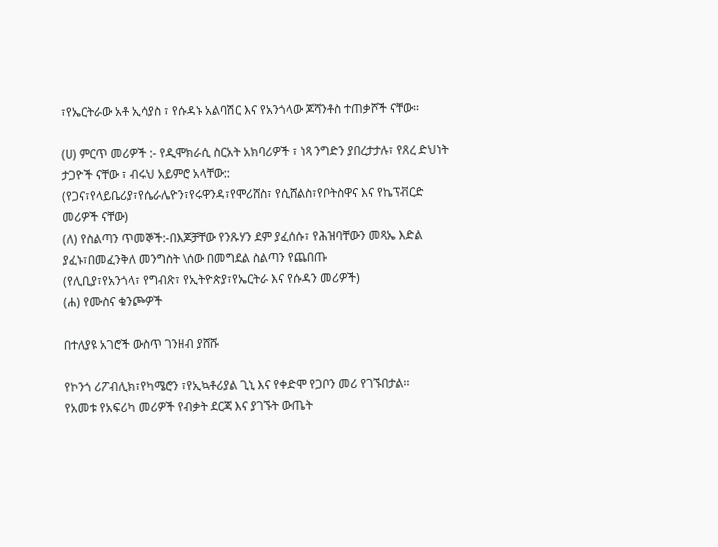፣የኤርትራው አቶ ኢሳያስ ፣ የሱዳኑ አልባሽር እና የአንጎላው ጆሻንቶስ ተጠቃሾች ናቸው፡፡

(ሀ) ምርጥ መሪዎች :- የዲሞክራሲ ስርአት አክባሪዎች ፣ ነጻ ንግድን ያበረታታሉ፣ የጸረ ድህነት ታጋዮች ናቸው ፣ ብሩህ አይምሮ አላቸው::
(የጋና፣የላይቤሪያ፣የሴራሌዮን፣የሩዋንዳ፣የሞሪሸስ፣ የሲሸልስ፣የቦትስዋና እና የኬፕቭርድ መሪዎች ናቸው)
(ለ) የስልጣን ጥመኞች:-በእጆቻቸው የንጹሃን ደም ያፈሰሱ፣ የሕዝባቸውን መጻኤ እድል ያፈኑ፣በመፈንቅለ መንግስት \ሰው በመግደል ስልጣን የጨበጡ
(የሊቢያ፣የአንጎላ፣ የግብጽ፣ የኢትዮጵያ፣የኤርትራ እና የሱዳን መሪዎች)
(ሐ) የሙስና ቁንጮዎች

በተለያዩ አገሮች ውስጥ ገንዘብ ያሸሹ

የኮንጎ ሪፖብሊክ፣የካሜሮን ፣የኢኳቶሪያል ጊኒ እና የቀድሞ የጋቦን መሪ የገኙበታል፡፡
የአመቱ የአፍሪካ መሪዎች የብቃት ደርጃ እና ያገኙት ውጤት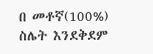በ መቶኛ(100%) ስሌት እንደቅደም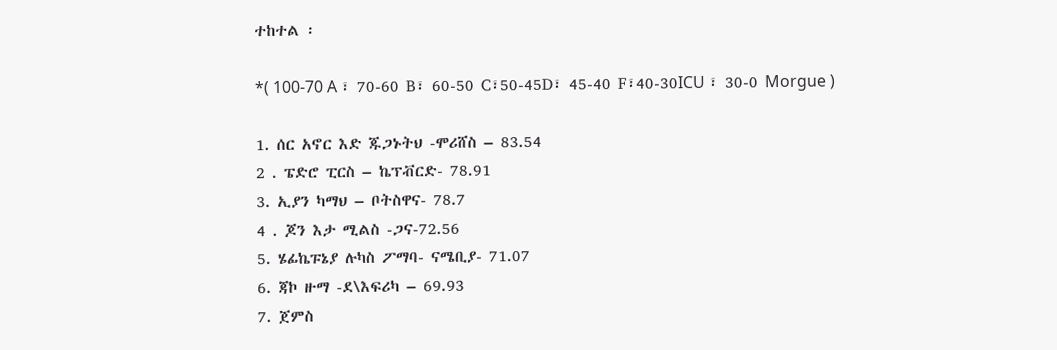ተከተል ፡

*( 100-70 A ፣ 70-60 B፣ 60-50 C፣50-45D፣ 45-40 F፣40-30ICU ፣ 30-0 Morgue )

1. ሰር አኖር እድ ጁጋኑትህ -ሞሪሸስ – 83.54
2 . ፔድሮ ፒርስ – ኬፕቭርድ- 78.91
3. ኢያን ካማህ – ቦትስዋና- 78.7
4 . ጆን እታ ሚልስ -ጋና-72.56
5. ሄፊኬፑኔያ ሉካስ ፖማባ- ናሜቢያ- 71.07
6. ጃኮ ዙማ -ደ\እፍሪካ – 69.93
7. ጀምስ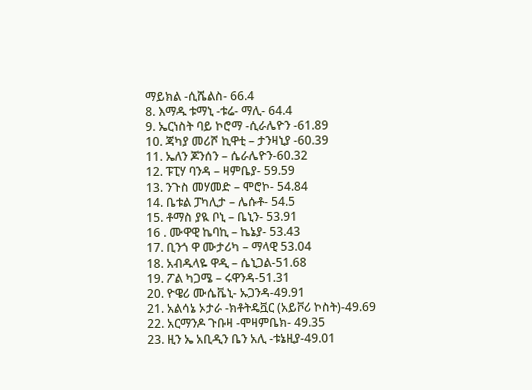ማይክል -ሲሼልስ- 66.4
8. እማዱ ቱማኒ -ቱሬ- ማሊ- 64.4
9. ኤርነስት ባይ ኮሮማ -ሲራሌዮን -61.89
10. ጃካያ መሪሾ ኪዋቲ – ታንዛኒያ -60.39
11. ኤለን ጆንሰን – ሴራሌዮን-60.32
12. ፑፒሃ ባንዳ – ዛምቤያ- 59.59
13. ንጉስ መሃመድ – ሞሮኮ- 54.84
14. ቤቱል ፓካሊታ – ሌሱቶ- 54.5
15. ቶማስ ያዪ ቦኒ – ቤኒን- 53.91
16 . ሙዋዊ ኬባኪ – ኬኔያ- 53.43
17. ቢንጎ ዋ ሙታሪካ – ማላዊ 53.04
18. አብዱላዬ ዋዲ – ሴኒጋል-51.68
19. ፖል ካጋሜ – ሩዋንዳ-51.31
20. ዮዌሪ ሙሴቬኒ- ኡጋንዳ-49.91
21. አልሳኔ ኦታራ -ክቶትዴቯር (አይቮሪ ኮስት)-49.69
22. አርማንዶ ጉቡዛ -ሞዛምቤክ- 49.35
23. ዚን ኤ አቢዲን ቤን አሊ -ቱኔዚያ-49.01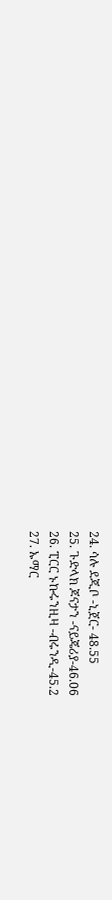24. ሳሉ ደጂቦ -ኒጀር- 48.55
25. ጉድላክ ጆናታን -ናይጄሪያ-46.06
26. ፒርር ኑኩሩንዚዛ -ብሩንዲ-45.2
27. ኡማር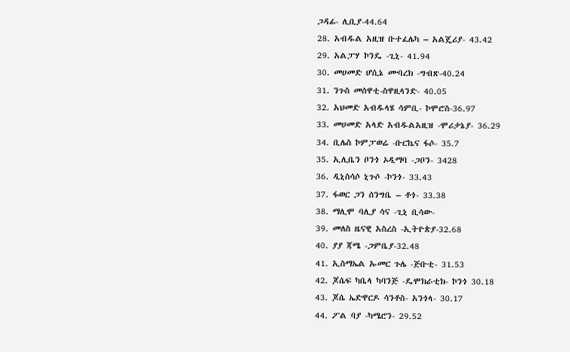ጋዳፊ- ሊቢያ-44.64
28. አብዱል አዚዝ ቡተፈሌካ – አልጄሪያ- 43.42
29. አልፓሃ ኮንዴ -ጊኒ- 41.94
30. መሀመድ ሆሲኔ ሙባረክ -ግብጽ-40.24
31. ንጉስ መሰዋቲ-ስዋዚላንድ- 40.05
32. አህመድ አብዱላሄ ሳምቢ- ኮሞሮስ-36.97
33. መሀመድ አላድ አብዱልአዚዝ -ሞሪታኔያ- 36.29
34. ቢሌስ ኮምፓወሬ -ቡርኬና ፋሶ- 35.7
35. ኢሊቤን ቦንጎ ኦዲማባ -ጋቦን- 3428
36. ዲኒስሳሶ ኒጉሶ -ኮንጎ- 33.43
37. ፋወር ጋን ሰንግቤ – ቶጎ- 33.38
38. ማሊሞ ባሊያ ሳና -ጊኒ ቢሳው-
39. መለስ ዜናዊ አስረስ -ኢትዮጵያ-32.68
40. ያያ ጃሜ -ጋምቤያ-32.48
41. ኢስማኤል ኡመር ጉሌ -ጅቡቲ- 31.53
42. ጆሴፍ ካቤላ ካባንጅ -ዴሞክራቲክ- ኮንጎ 30.18
43. ጆሴ ኤድዋርዶ ሳንቶስ- አንጎላ- 30.17
44. ፖል ባያ -ካሜሮን- 29.52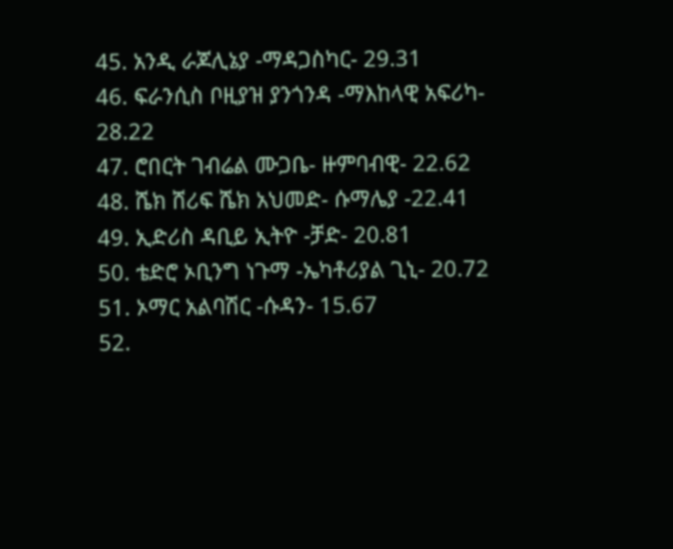45. አንዲ ራጆሊኔያ -ማዳጋስካር- 29.31
46. ፍራንሲስ ቦዚያዝ ያንጎንዳ -ማእከላዊ አፍሪካ- 28.22
47. ሮበርት ገብሬል ሙጋቤ- ዙምባብዊ- 22.62
48. ሼክ ሸሪፍ ሼክ አህመድ- ሱማሌያ -22.41
49. ኢድሪስ ዳቢይ ኢትዮ -ቻድ- 20.81
50. ቴድሮ ኦቢንግ ነጉማ -ኤካቶሪያል ጊኒ- 20.72
51. ኦማር አልባሽር -ሱዳን- 15.67
52.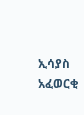ኢሳያስ አፈወርቂ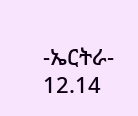-ኤርትራ- 12.14